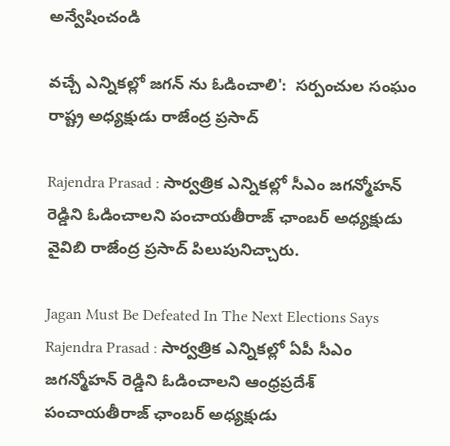అన్వేషించండి

వచ్చే ఎన్నికల్లో జగన్ ను ఓడించాలి':  సర్పంచుల సంఘం రాష్ట్ర అధ్యక్షుడు రాజేంద్ర ప్రసాద్

Rajendra Prasad : సార్వత్రిక ఎన్నికల్లో సీఎం జగన్మోహన్ రెడ్డిని ఓడించాలని పంచాయతీరాజ్ ఛాంబర్ అధ్యక్షుడు వైవిబి రాజేంద్ర ప్రసాద్ పిలుపునిచ్చారు.

Jagan Must Be Defeated In The Next Elections Says Rajendra Prasad : సార్వత్రిక ఎన్నికల్లో ఏపీ సీఎం జగన్మోహన్ రెడ్డిని ఓడించాలని ఆంధ్రప్రదేశ్ పంచాయతీరాజ్ ఛాంబర్ అధ్యక్షుడు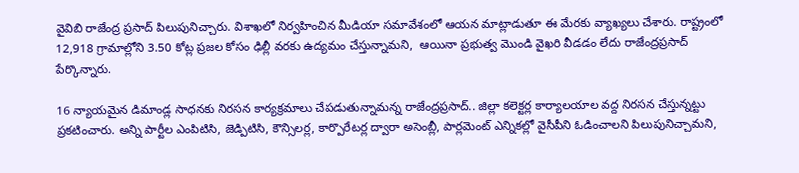వైవిబి రాజేంద్ర ప్రసాద్ పిలుపునిచ్చారు. విశాఖలో నిర్వహించిన మీడియా సమావేశంలో ఆయన మాట్లాడుతూ ఈ మేరకు వ్యాఖ్యలు చేశారు. రాష్ట్రంలో 12,918 గ్రామాల్లోని 3.50 కోట్ల ప్రజల కోసం ఢిల్లీ వరకు ఉద్యమం చేస్తున్నామని,  ఆయినా ప్రభుత్వ మొండి వైఖరి వీడడం లేదు రాజేంద్రప్రసాద్ పేర్కొన్నారు.

16 న్యాయమైన డిమాండ్ల సాధనకు నిరసన కార్యక్రమాలు చేపడుతున్నామన్న రాజేంద్రప్రసాద్.. జిల్లా కలెక్టర్ల కార్యాలయాల వద్ద నిరసన చేస్తున్నట్టు ప్రకటించారు. అన్ని పార్టీల ఎంపిటిసి, జెడ్పిటిసి, కౌన్సిలర్ల, కార్పొరేటర్ల ద్వారా అసెంబ్లీ, పార్లమెంట్ ఎన్నికల్లో వైసీపీని ఓడించాలని పిలుపునిచ్చామని,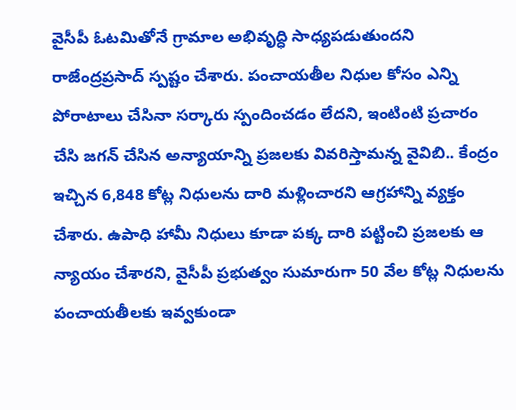వైసీపీ ఓటమితోనే గ్రామాల అభివృద్ధి సాధ్యపడుతుందని రాజేంద్రప్రసాద్ స్పష్టం చేశారు. పంచాయతీల నిధుల కోసం ఎన్ని పోరాటాలు చేసినా సర్కారు స్పందించడం లేదని, ఇంటింటి ప్రచారం చేసి జగన్ చేసిన అన్యాయాన్ని ప్రజలకు వివరిస్తామన్న వైవిబి.. కేంద్రం ఇచ్చిన 6,848 కోట్ల నిధులను దారి మళ్లించారని ఆగ్రహాన్ని వ్యక్తం చేశారు. ఉపాధి హామీ నిధులు కూడా పక్క దారి పట్టించి ప్రజలకు ఆ న్యాయం చేశారని, వైసీపీ ప్రభుత్వం సుమారుగా 50 వేల కోట్ల నిధులను పంచాయతీలకు ఇవ్వకుండా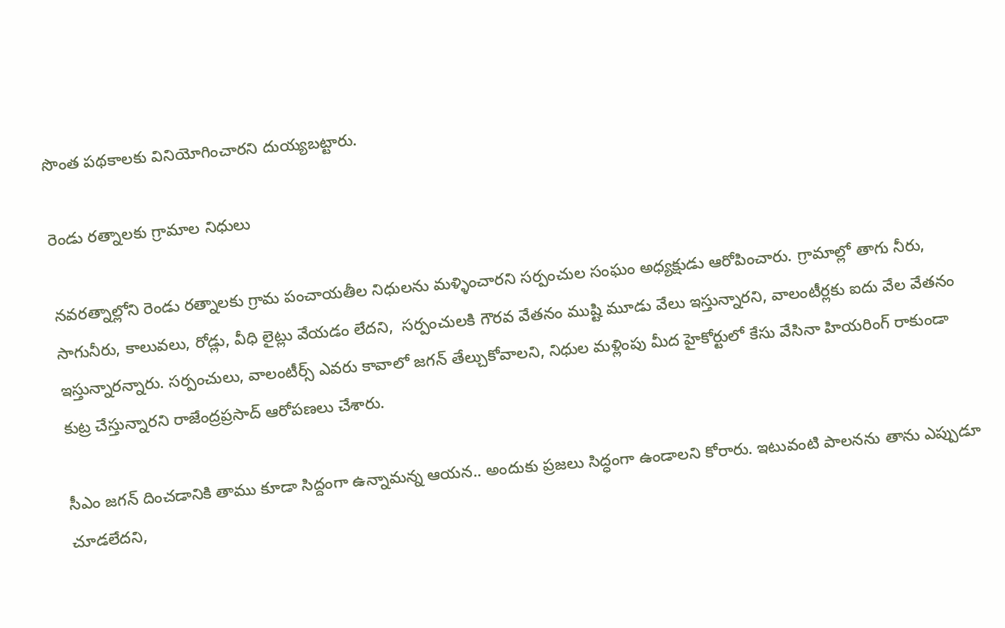సొంత పథకాలకు వినియోగించారని దుయ్యబట్టారు.

రెండు రత్నాలకు గ్రామాల నిధులు

నవరత్నాల్లోని రెండు రత్నాలకు గ్రామ పంచాయతీల నిధులను మళ్ళించారని సర్పంచుల సంఘం అధ్యక్షుడు ఆరోపించారు. గ్రామాల్లో తాగు నీరు, సాగునీరు, కాలువలు, రోడ్లు, వీధి లైట్లు వేయడం లేదని,  సర్పంచులకి గౌరవ వేతనం ముష్టి మూడు వేలు ఇస్తున్నారని, వాలంటీర్లకు ఐదు వేల వేతనం ఇస్తున్నారన్నారు. సర్పంచులు, వాలంటీర్స్ ఎవరు కావాలో జగన్ తేల్చుకోవాలని, నిధుల మళ్లింపు మీద హైకోర్టులో కేసు వేసినా హియరింగ్ రాకుండా కుట్ర చేస్తున్నారని రాజేంద్రప్రసాద్ ఆరోపణలు చేశారు.

సీఎం జగన్ దించడానికి తాము కూడా సిద్దంగా ఉన్నామన్న ఆయన.. అందుకు ప్రజలు సిద్ధంగా ఉండాలని కోరారు. ఇటువంటి పాలనను తాను ఎప్పుడూ చూడలేదని,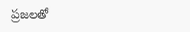ప్రజలతో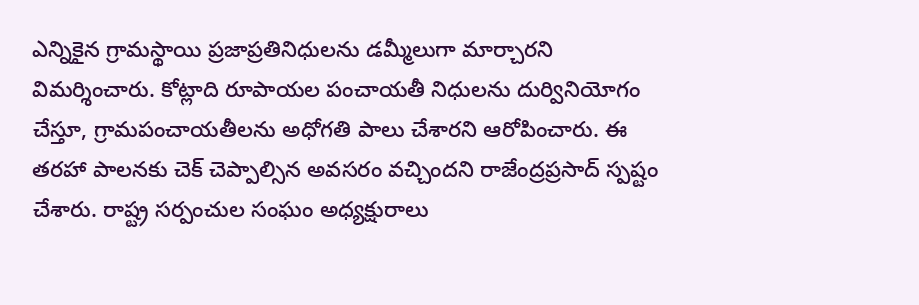ఎన్నికైన గ్రామస్థాయి ప్రజాప్రతినిధులను డమ్మీలుగా మార్చారని విమర్శించారు. కోట్లాది రూపాయల పంచాయతీ నిధులను దుర్వినియోగం చేస్తూ, గ్రామపంచాయతీలను అధోగతి పాలు చేశారని ఆరోపించారు. ఈ తరహా పాలనకు చెక్ చెప్పాల్సిన అవసరం వచ్చిందని రాజేంద్రప్రసాద్ స్పష్టం చేశారు. రాష్ట్ర సర్పంచుల సంఘం అధ్యక్షురాలు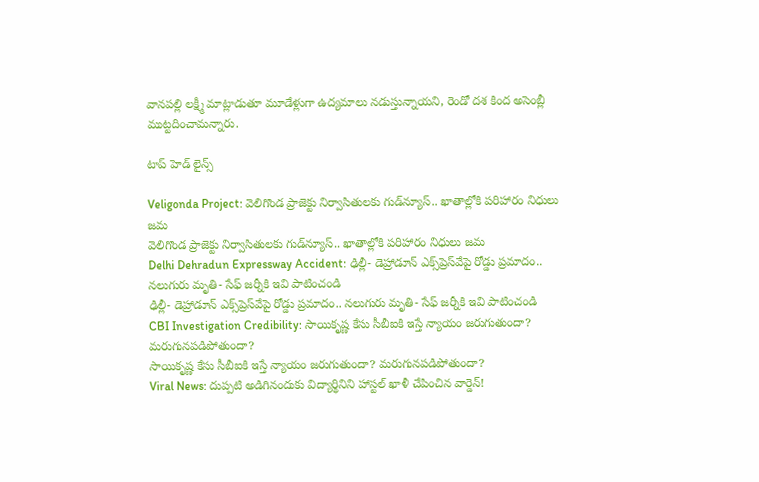వానపల్లి లక్ష్మీ మాట్లాడుతూ మూడేళ్లుగా ఉద్యమాలు నడుస్తున్నాయని, రెండో దశ కింద అసెంబ్లీ ముట్టదించామన్నారు.

టాప్ హెడ్ లైన్స్

Veligonda Project: వెలిగొండ ప్రాజెక్టు నిర్వాసితులకు గుడ్‌న్యూస్.. ఖాతాల్లోకి పరిహారం నిధులు జమ
వెలిగొండ ప్రాజెక్టు నిర్వాసితులకు గుడ్‌న్యూస్.. ఖాతాల్లోకి పరిహారం నిధులు జమ
Delhi Dehradun Expressway Accident: ఢిల్లీ- డెహ్రాడూన్ ఎక్స్‌ప్రెస్‌వేపై రోడ్డు ప్రమాదం.. నలుగురు మృతి- సేఫ్ జర్నీకి ఇవి పాటించండి
ఢిల్లీ- డెహ్రాడూన్ ఎక్స్‌ప్రెస్‌వేపై రోడ్డు ప్రమాదం.. నలుగురు మృతి- సేఫ్ జర్నీకి ఇవి పాటించండి
CBI Investigation Credibility: సాయికృష్ణ కేసు సీబీఐకి ఇస్తే న్యాయం జరుగుతుందా? మరుగునపడిపోతుందా?
సాయికృష్ణ కేసు సీబీఐకి ఇస్తే న్యాయం జరుగుతుందా? మరుగునపడిపోతుందా?
Viral News: దుప్పటి అడిగినందుకు విద్యార్థినిని హాస్టల్ ఖాళీ చేపించిన వార్డెన్!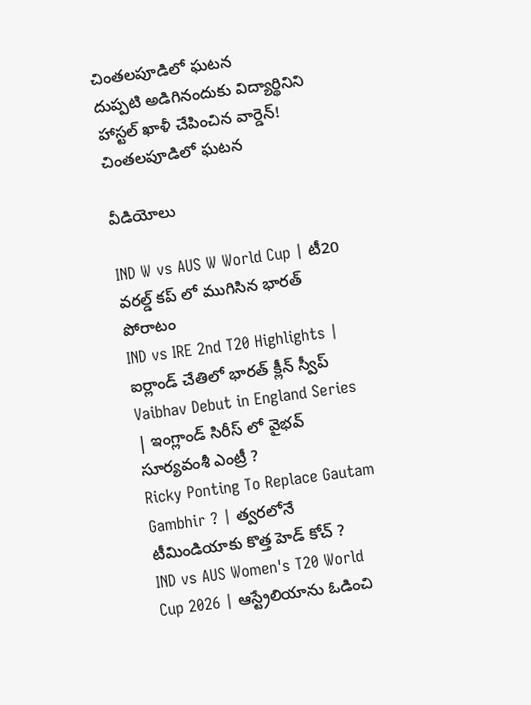చింతలపూడిలో ఘటన
దుప్పటి అడిగినందుకు విద్యార్థినిని హాస్టల్ ఖాళీ చేపించిన వార్డెన్! చింతలపూడిలో ఘటన

వీడియోలు

IND W vs AUS W World Cup | టీ20 వరల్డ్ కప్ లో ముగిసిన భారత్ పోరాటం
IND vs IRE 2nd T20 Highlights | ఐర్లాండ్ చేతిలో భారత్ క్లీన్ స్వీప్
Vaibhav Debut in England Series | ఇంగ్లాండ్ సిరీస్ లో వైభవ్ సూర్యవంశీ ఎంట్రీ ?
Ricky Ponting To Replace Gautam Gambhir ? | త్వరలోనే టీమిండియాకు కొత్త హెడ్ కోచ్ ?
IND vs AUS Women's T20 World Cup 2026 | ఆస్ట్రేలియాను ఓడించి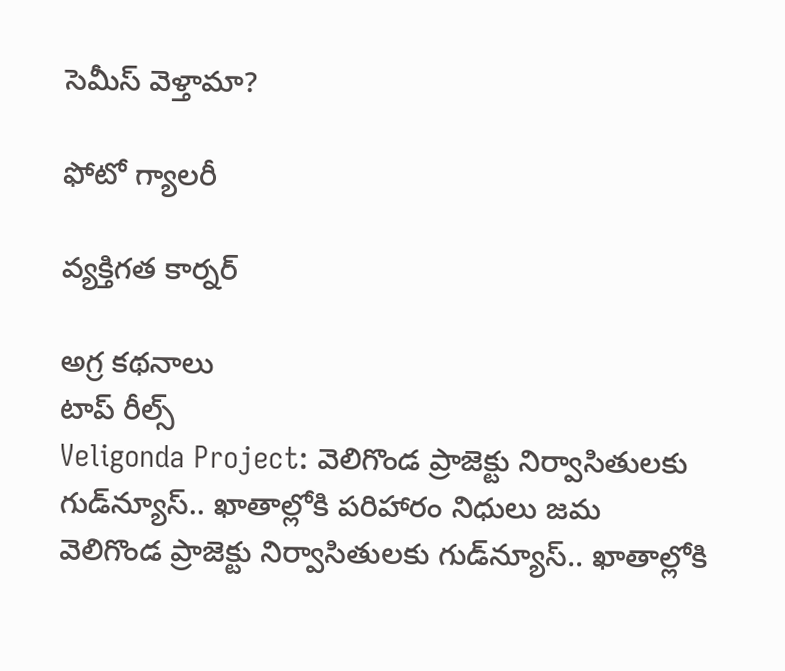సెమీస్ వెళ్తామా?

ఫోటో గ్యాలరీ

వ్యక్తిగత కార్నర్

అగ్ర కథనాలు
టాప్ రీల్స్
Veligonda Project: వెలిగొండ ప్రాజెక్టు నిర్వాసితులకు గుడ్‌న్యూస్.. ఖాతాల్లోకి పరిహారం నిధులు జమ
వెలిగొండ ప్రాజెక్టు నిర్వాసితులకు గుడ్‌న్యూస్.. ఖాతాల్లోకి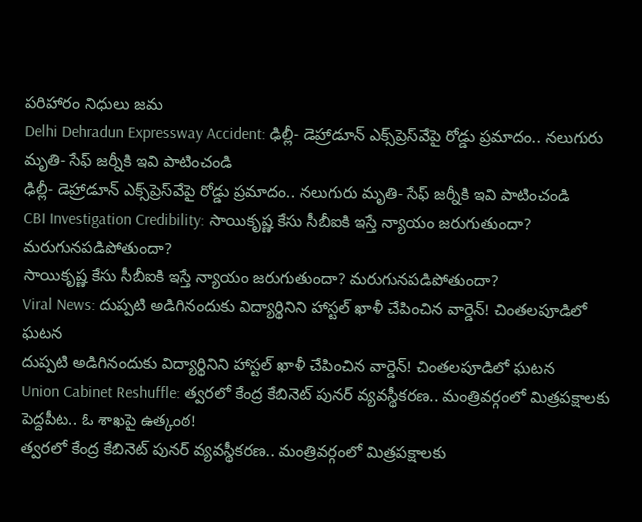పరిహారం నిధులు జమ
Delhi Dehradun Expressway Accident: ఢిల్లీ- డెహ్రాడూన్ ఎక్స్‌ప్రెస్‌వేపై రోడ్డు ప్రమాదం.. నలుగురు మృతి- సేఫ్ జర్నీకి ఇవి పాటించండి
ఢిల్లీ- డెహ్రాడూన్ ఎక్స్‌ప్రెస్‌వేపై రోడ్డు ప్రమాదం.. నలుగురు మృతి- సేఫ్ జర్నీకి ఇవి పాటించండి
CBI Investigation Credibility: సాయికృష్ణ కేసు సీబీఐకి ఇస్తే న్యాయం జరుగుతుందా? మరుగునపడిపోతుందా?
సాయికృష్ణ కేసు సీబీఐకి ఇస్తే న్యాయం జరుగుతుందా? మరుగునపడిపోతుందా?
Viral News: దుప్పటి అడిగినందుకు విద్యార్థినిని హాస్టల్ ఖాళీ చేపించిన వార్డెన్! చింతలపూడిలో ఘటన
దుప్పటి అడిగినందుకు విద్యార్థినిని హాస్టల్ ఖాళీ చేపించిన వార్డెన్! చింతలపూడిలో ఘటన
Union Cabinet Reshuffle: త్వరలో కేంద్ర కేబినెట్ పునర్ వ్యవస్థీకరణ.. మంత్రివర్గంలో మిత్రపక్షాలకు పెద్దపీట.. ఓ శాఖపై ఉత్కంఠ!
త్వరలో కేంద్ర కేబినెట్ పునర్ వ్యవస్థీకరణ.. మంత్రివర్గంలో మిత్రపక్షాలకు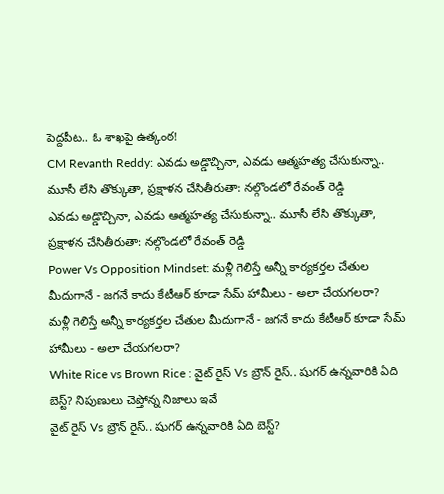పెద్దపీట.. ఓ శాఖపై ఉత్కంఠ!
CM Revanth Reddy: ఎవడు అడ్డొచ్చినా, ఎవడు ఆత్మహత్య చేసుకున్నా.. మూసీ లేసి తొక్కుతా, ప్రక్షాళన చేసితీరుతా: నల్గొండలో రేవంత్ రెడ్డి
ఎవడు అడ్డొచ్చినా, ఎవడు ఆత్మహత్య చేసుకున్నా.. మూసీ లేసి తొక్కుతా, ప్రక్షాళన చేసితీరుతా: నల్గొండలో రేవంత్ రెడ్డి
Power Vs Opposition Mindset: మళ్లీ గెలిస్తే అన్నీ కార్యకర్తల చేతుల మీదుగానే - జగనే కాదు కేటీఆర్ కూడా సేమ్ హామీలు - అలా చేయగలరా?
మళ్లీ గెలిస్తే అన్నీ కార్యకర్తల చేతుల మీదుగానే - జగనే కాదు కేటీఆర్ కూడా సేమ్ హామీలు - అలా చేయగలరా?
White Rice vs Brown Rice : వైట్ రైస్ Vs బ్రౌన్ రైస్.. షుగర్ ఉన్నవారికి ఏది బెస్ట్? నిపుణులు చెప్తోన్న నిజాలు ఇవే
వైట్ రైస్ Vs బ్రౌన్ రైస్.. షుగర్ ఉన్నవారికి ఏది బెస్ట్?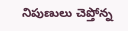నిపుణులు చెప్తోన్న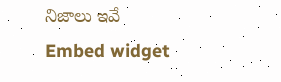నిజాలు ఇవే
Embed widget